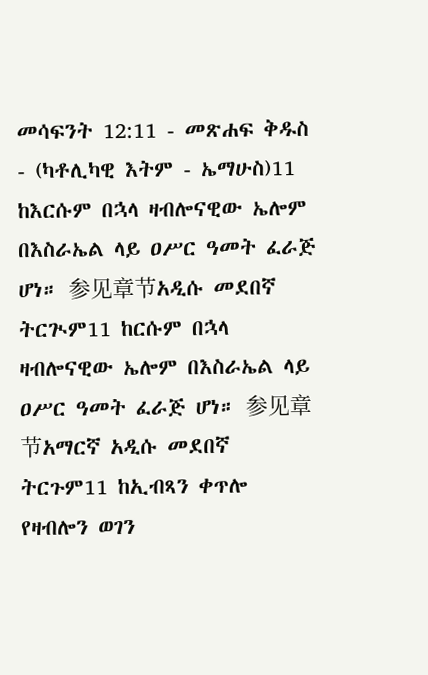መሳፍንት 12:11 - መጽሐፍ ቅዱስ - (ካቶሊካዊ እትም - ኤማሁስ)11 ከእርሱም በኋላ ዛብሎናዊው ኤሎም በእስራኤል ላይ ዐሥር ዓመት ፈራጅ ሆነ። 参见章节አዲሱ መደበኛ ትርጒም11 ከርሱም በኋላ ዛብሎናዊው ኤሎም በእስራኤል ላይ ዐሥር ዓመት ፈራጅ ሆነ። 参见章节አማርኛ አዲሱ መደበኛ ትርጉም11 ከኢብጻን ቀጥሎ የዛብሎን ወገን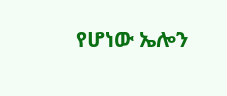የሆነው ኤሎን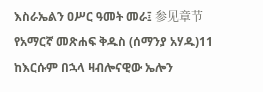እስራኤልን ዐሥር ዓመት መራ፤ 参见章节የአማርኛ መጽሐፍ ቅዱስ (ሰማንያ አሃዱ)11 ከእርሱም በኋላ ዛብሎናዊው ኤሎን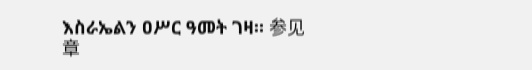እስራኤልን ዐሥር ዓመት ገዛ። 参见章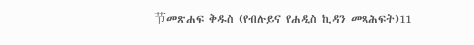节መጽሐፍ ቅዱስ (የብሉይና የሐዲስ ኪዳን መጻሕፍት)11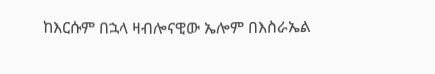ከእርሱም በኋላ ዛብሎናዊው ኤሎም በእስራኤል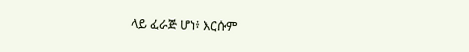ላይ ፈራጅ ሆነ፥ እርሱም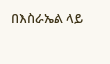በእስራኤል ላይ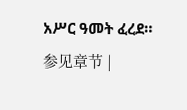አሥር ዓመት ፈረደ። 参见章节 |